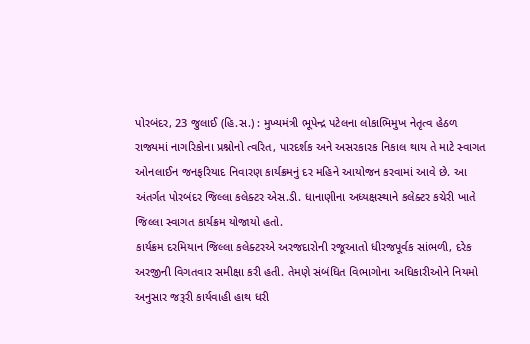પોરબંદર, 23 જુલાઈ (હિ.સ.) : મુખ્યમંત્રી ભૂપેન્દ્ર પટેલના લોકાભિમુખ નેતૃત્વ હેઠળ રાજ્યમાં નાગરિકોના પ્રશ્નોનો ત્વરિત, પારદર્શક અને અસરકારક નિકાલ થાય તે માટે સ્વાગત ઓનલાઈન જનફરિયાદ નિવારણ કાર્યક્રમનું દર મહિને આયોજન કરવામાં આવે છે. આ અંતર્ગત પોરબંદર જિલ્લા કલેક્ટર એસ.ડી. ધાનાણીના અધ્યક્ષસ્થાને કલેક્ટર કચેરી ખાતે જિલ્લા સ્વાગત કાર્યક્રમ યોજાયો હતો.
કાર્યક્રમ દરમિયાન જિલ્લા કલેક્ટરએ અરજદારોની રજૂઆતો ધીરજપૂર્વક સાંભળી, દરેક અરજીની વિગતવાર સમીક્ષા કરી હતી. તેમણે સંબંધિત વિભાગોના અધિકારીઓને નિયમો અનુસાર જરૂરી કાર્યવાહી હાથ ધરી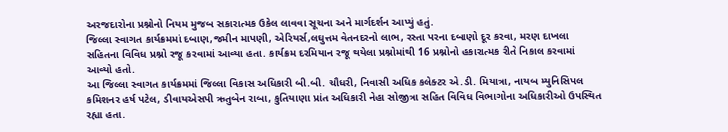અરજદારોના પ્રશ્નોનો નિયમ મુજબ સકારાત્મક ઉકેલ લાવવા સૂચના અને માર્ગદર્શન આપ્યું હતું.
જિલ્લા સ્વાગત કાર્યક્રમમાં દબાણ,જમીન માપણી, એરિયર્સ,લઘુત્તમ વેતનદરનો લાભ, રસ્તા પરના દબાણો દૂર કરવા, મરણ દાખલા સહિતના વિવિધ પ્રશ્નો રજૂ કરવામાં આવ્યા હતા. કાર્યક્રમ દરમિયાન રજૂ થયેલા પ્રશ્નોમાંથી 16 પ્રશ્નોનો હકારાત્મક રીતે નિકાલ કરવામાં આવ્યો હતો.
આ જિલ્લા સ્વાગત કાર્યક્રમમાં જિલ્લા વિકાસ અધિકારી બી.બી. ચૌધરી, નિવાસી અધિક કલેક્ટર એ.ડી. મિયાત્રા, નાયબ મ્યુનિસિપલ કમિશનર હર્ષ પટેલ, ડીવાયએસપી ઋતુબેન રાબા, કુતિયાણા પ્રાંત અધિકારી નેહા સોજીત્રા સહિત વિવિધ વિભાગોના અધિકારીઓ ઉપસ્થિત રહ્યા હતા.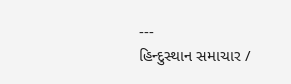---
હિન્દુસ્થાન સમાચાર /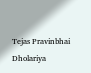Tejas Pravinbhai Dholariya